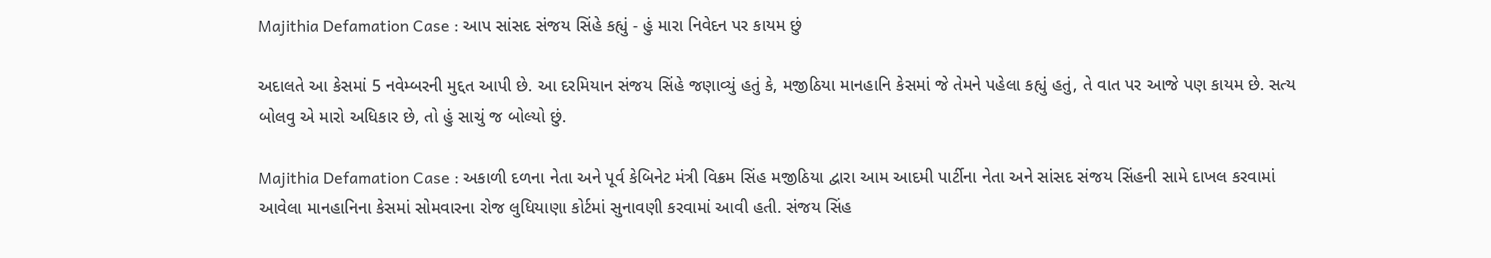Majithia Defamation Case : આપ સાંસદ સંજય સિંહે કહ્યું - હું મારા નિવેદન પર કાયમ છું

અદાલતે આ કેસમાં 5 નવેમ્બરની મુદ્દત આપી છે. આ દરમિયાન સંજય સિંહે જણાવ્યું હતું કે, મજીઠિયા માનહાનિ કેસમાં જે તેમને પહેલા કહ્યું હતું, તે વાત પર આજે પણ કાયમ છે. સત્ય બોલવુ એ મારો અધિકાર છે, તો હું સાચું જ બોલ્યો છું.

Majithia Defamation Case : અકાળી દળના નેતા અને પૂર્વ કેબિનેટ મંત્રી વિક્રમ સિંહ મજીઠિયા દ્વારા આમ આદમી પાર્ટીના નેતા અને સાંસદ સંજય સિંહની સામે દાખલ કરવામાં આવેલા માનહાનિના કેસમાં સોમવારના રોજ લુધિયાણા કોર્ટમાં સુનાવણી કરવામાં આવી હતી. સંજય સિંહ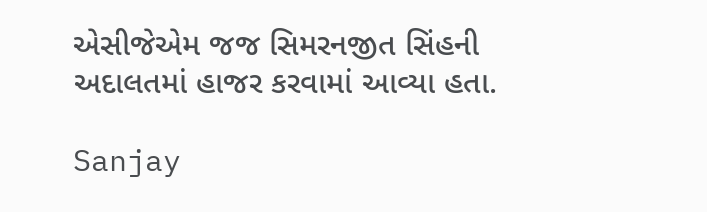એસીજેએમ જજ સિમરનજીત સિંહની અદાલતમાં હાજર કરવામાં આવ્યા હતા.

Sanjay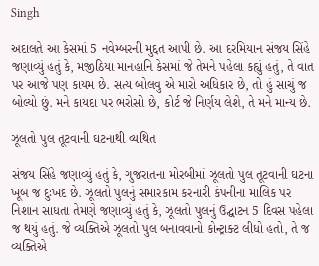Singh

અદાલતે આ કેસમાં 5 નવેમ્બરની મુદ્દત આપી છે. આ દરમિયાન સંજય સિંહે જણાવ્યું હતું કે, મજીઠિયા માનહાનિ કેસમાં જે તેમને પહેલા કહ્યું હતું, તે વાત પર આજે પણ કાયમ છે. સત્ય બોલવુ એ મારો અધિકાર છે, તો હું સાચું જ બોલ્યો છું. મને કાયદા પર ભરોસો છે, કોર્ટ જે નિર્ણય લેશે, તે મને માન્ય છે.

ઝૂલતો પુલ તૂટવાની ઘટનાથી વ્યથિત

સંજય સિંહે જણાવ્યું હતું કે, ગુજરાતના મોરબીમાં ઝૂલતો પુલ તૂટવાની ઘટના ખૂબ જ દુઃખદ છે. ઝૂલતો પુલનું સમારકામ કરનારી કંપનીના માલિક પર નિશાન સાધતા તેમણે જણાવ્યું હતું કે, ઝૂલતો પુલનું ઉદ્ઘાટન 5 દિવસ પહેલા જ થયું હતું. જે વ્યક્તિએ ઝૂલતો પુલ બનાવવાનો કોન્ટ્રાક્ટ લીધો હતો, તે જ વ્યક્તિએ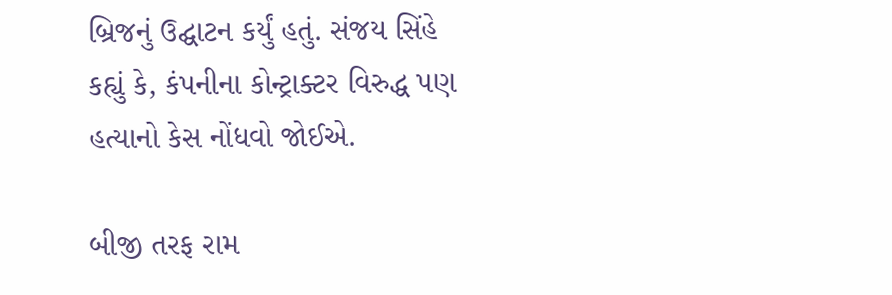બ્રિજનું ઉદ્ઘાટન કર્યું હતું. સંજય સિંહે કહ્યું કે, કંપનીના કોન્ટ્રાક્ટર વિરુદ્ધ પણ હત્યાનો કેસ નોંધવો જોઈએ.

બીજી તરફ રામ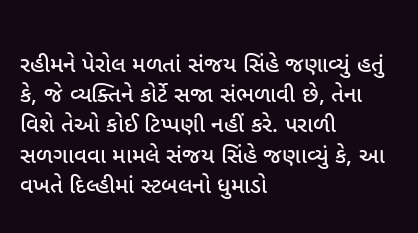રહીમને પેરોલ મળતાં સંજય સિંહે જણાવ્યું હતું કે, જે વ્યક્તિને કોર્ટે સજા સંભળાવી છે, તેના વિશે તેઓ કોઈ ટિપ્પણી નહીં કરે. પરાળી સળગાવવા મામલે સંજય સિંહે જણાવ્યું કે, આ વખતે દિલ્હીમાં સ્ટબલનો ધુમાડો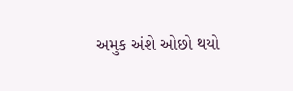અમુક અંશે ઓછો થયો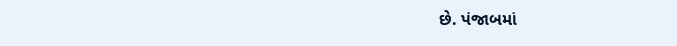છે. પંજાબમાં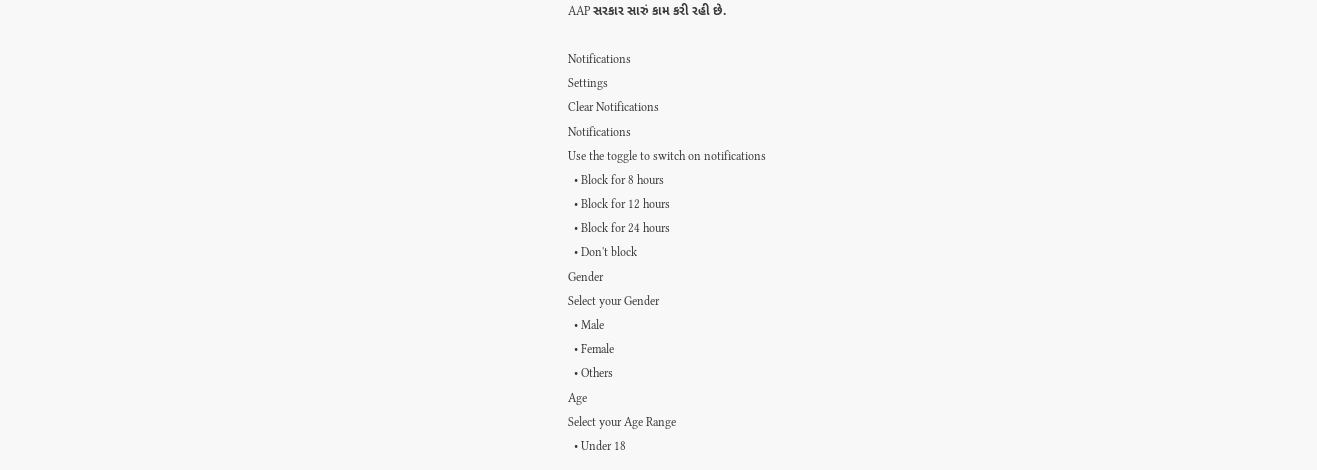AAP સરકાર સારું કામ કરી રહી છે.

Notifications
Settings
Clear Notifications
Notifications
Use the toggle to switch on notifications
  • Block for 8 hours
  • Block for 12 hours
  • Block for 24 hours
  • Don't block
Gender
Select your Gender
  • Male
  • Female
  • Others
Age
Select your Age Range
  • Under 18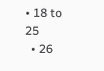• 18 to 25
  • 26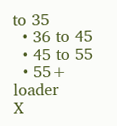to 35
  • 36 to 45
  • 45 to 55
  • 55+
loader
X